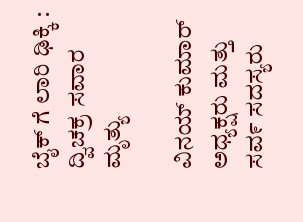ಬೈಕ್ ಗೆ ಲಾರಿ ಢಿಕ್ಕಿ : ದ್ವಿಚಕ್ರ ಸವಾರ ಮೃತ್ಯು

ವಿನಯ್ ಕುಮಾರ್ ಅಧ್ಯಕ್ಷರು ಮತ್ತು ಸವ೯ ಸದಸ್ಯರು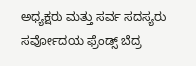ಅಧ್ಯಕ್ಷರು ಮತ್ತು ಸರ್ವ ಸದಸ್ಯರು ಸರ್ವೋದಯ ಫ್ರೆಂಡ್ಸ್ ಬೆದ್ರ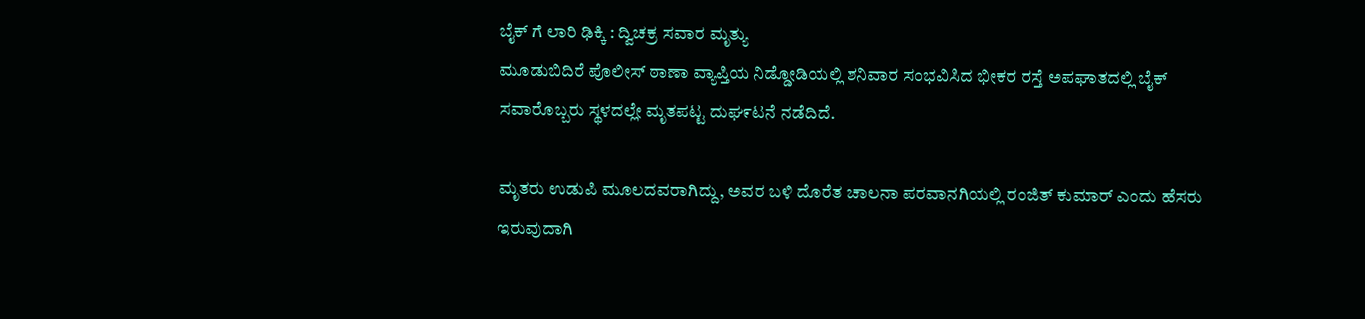ಬೈಕ್ ಗೆ ಲಾರಿ ಢಿಕ್ಕಿ : ದ್ವಿಚಕ್ರ ಸವಾರ ಮೃತ್ಯು
ಮೂಡುಬಿದಿರೆ ಪೊಲೀಸ್ ಠಾಣಾ ವ್ಯಾಪ್ತಿಯ ನಿಡ್ಡೋಡಿಯಲ್ಲಿ ಶನಿವಾರ ಸಂಭವಿಸಿದ ಭೀಕರ ರಸ್ತೆ ಅಪಘಾತದಲ್ಲಿ ಬೈಕ್ ಸವಾರೊಬ್ಬರು ಸ್ಥಳದಲ್ಲೇ ಮೃತಪಟ್ಟ ದುಘ೯ಟನೆ ನಡೆದಿದೆ.

ಮೃತರು ಉಡುಪಿ ಮೂಲದವರಾಗಿದ್ದು, ಅವರ ಬಳಿ ದೊರೆತ ಚಾಲನಾ ಪರವಾನಗಿಯಲ್ಲಿ ರಂಜಿತ್ ಕುಮಾರ್ ಎಂದು ಹೆಸರು ಇರುವುದಾಗಿ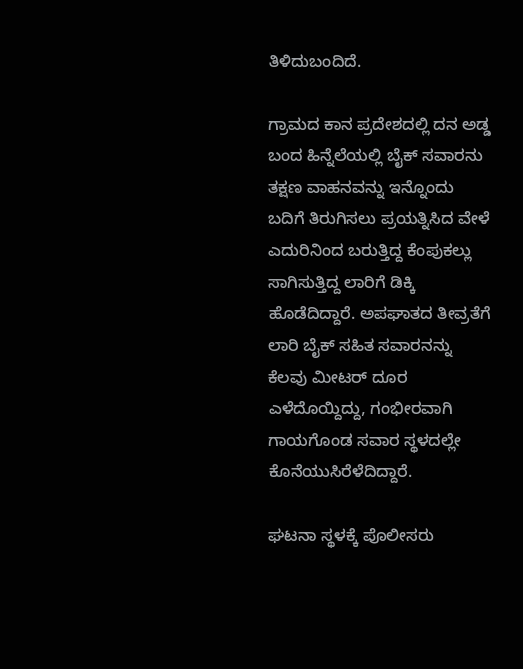ತಿಳಿದುಬಂದಿದೆ.

ಗ್ರಾಮದ ಕಾನ ಪ್ರದೇಶದಲ್ಲಿ ದನ ಅಡ್ಡ ಬಂದ ಹಿನ್ನೆಲೆಯಲ್ಲಿ ಬೈಕ್ ಸವಾರನು ತಕ್ಷಣ ವಾಹನವನ್ನು ಇನ್ನೊಂದು ಬದಿಗೆ ತಿರುಗಿಸಲು ಪ್ರಯತ್ನಿಸಿದ ವೇಳೆ ಎದುರಿನಿಂದ ಬರುತ್ತಿದ್ದ ಕೆಂಪುಕಲ್ಲು ಸಾಗಿಸುತ್ತಿದ್ದ ಲಾರಿಗೆ ಡಿಕ್ಕಿ ಹೊಡೆದಿದ್ದಾರೆ. ಅಪಘಾತದ ತೀವ್ರತೆಗೆ ಲಾರಿ ಬೈಕ್ ಸಹಿತ ಸವಾರನನ್ನು ಕೆಲವು ಮೀಟರ್ ದೂರ ಎಳೆದೊಯ್ದಿದ್ದು, ಗಂಭೀರವಾಗಿ ಗಾಯಗೊಂಡ ಸವಾರ ಸ್ಥಳದಲ್ಲೇ ಕೊನೆಯುಸಿರೆಳೆದಿದ್ದಾರೆ.

ಘಟನಾ ಸ್ಥಳಕ್ಕೆ ಪೊಲೀಸರು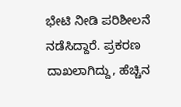ಭೇಟಿ ನೀಡಿ ಪರಿಶೀಲನೆ ನಡೆಸಿದ್ದಾರೆ. ಪ್ರಕರಣ ದಾಖಲಾಗಿದ್ದು, ಹೆಚ್ಚಿನ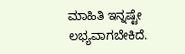ಮಾಹಿತಿ ಇನ್ನಷ್ಟೇ ಲಭ್ಯವಾಗಬೇಕಿದೆ.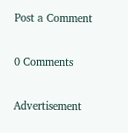Post a Comment

0 Comments

Advertisement